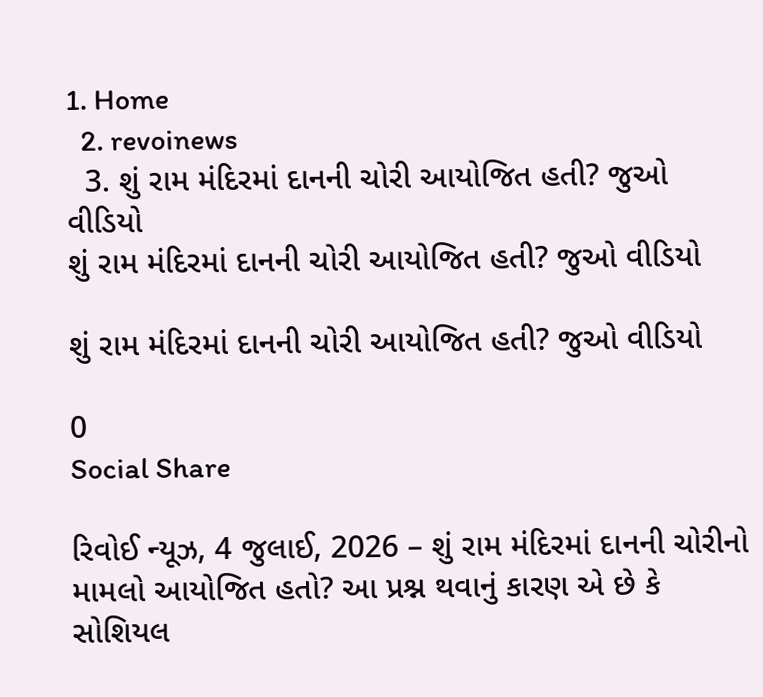1. Home
  2. revoinews
  3. શું રામ મંદિરમાં દાનની ચોરી આયોજિત હતી? જુઓ વીડિયો
શું રામ મંદિરમાં દાનની ચોરી આયોજિત હતી? જુઓ વીડિયો

શું રામ મંદિરમાં દાનની ચોરી આયોજિત હતી? જુઓ વીડિયો

0
Social Share

રિવોઈ ન્યૂઝ, 4 જુલાઈ, 2026 – શું રામ મંદિરમાં દાનની ચોરીનો મામલો આયોજિત હતો? આ પ્રશ્ન થવાનું કારણ એ છે કે સોશિયલ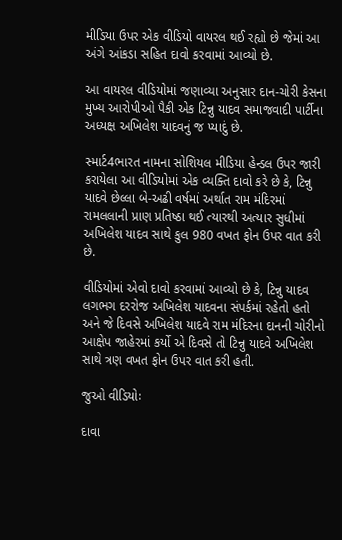મીડિયા ઉપર એક વીડિયો વાયરલ થઈ રહ્યો છે જેમાં આ અંગે આંકડા સહિત દાવો કરવામાં આવ્યો છે.

આ વાયરલ વીડિયોમાં જણાવ્યા અનુસાર દાન-ચોરી કેસના મુખ્ય આરોપીઓ પૈકી એક ટિન્નુ યાદવ સમાજવાદી પાર્ટીના અધ્યક્ષ અખિલેશ યાદવનું જ પ્યાદું છે.

સ્માર્ટ4ભારત નામના સોશિયલ મીડિયા હેન્ડલ ઉપર જારી કરાયેલા આ વીડિયોમાં એક વ્યક્તિ દાવો કરે છે કે, ટિન્નુ યાદવે છેલ્લા બે-અઢી વર્ષમાં અર્થાત રામ મંદિરમાં રામલલાની પ્રાણ પ્રતિષ્ઠા થઈ ત્યારથી અત્યાર સુધીમાં અખિલેશ યાદવ સાથે કુલ 980 વખત ફોન ઉપર વાત કરી છે.

વીડિયોમાં એવો દાવો કરવામાં આવ્યો છે કે, ટિન્નુ યાદવ લગભગ દરરોજ અખિલેશ યાદવના સંપર્કમાં રહેતો હતો અને જે દિવસે અખિલેશ યાદવે રામ મંદિરના દાનની ચોરીનો આક્ષેપ જાહેરમાં કર્યો એ દિવસે તો ટિન્નુ યાદવે અખિલેશ સાથે ત્રણ વખત ફોન ઉપર વાત કરી હતી.

જુઓ વીડિયોઃ

દાવા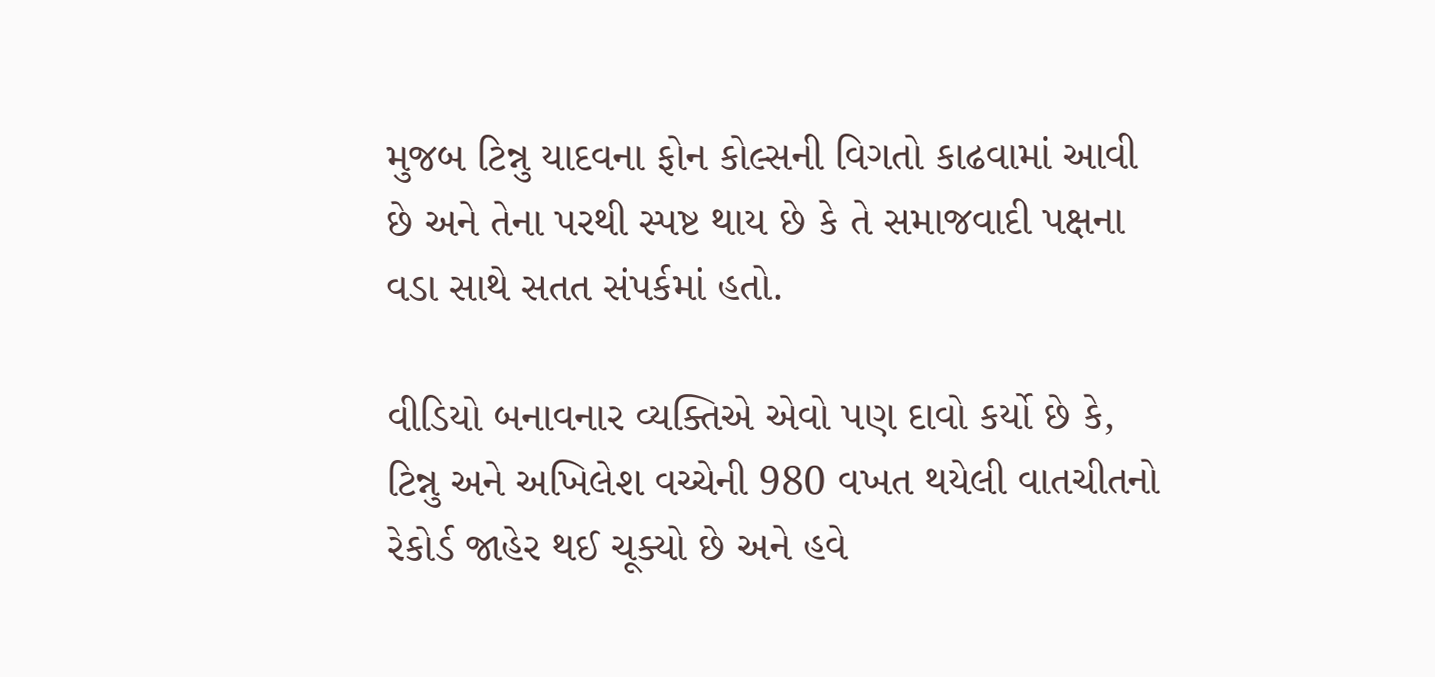મુજબ ટિન્નુ યાદવના ફોન કોલ્સની વિગતો કાઢવામાં આવી છે અને તેના પરથી સ્પષ્ટ થાય છે કે તે સમાજવાદી પક્ષના વડા સાથે સતત સંપર્કમાં હતો.

વીડિયો બનાવનાર વ્યક્તિએ એવો પણ દાવો કર્યો છે કે, ટિન્નુ અને અખિલેશ વચ્ચેની 980 વખત થયેલી વાતચીતનો રેકોર્ડ જાહેર થઈ ચૂક્યો છે અને હવે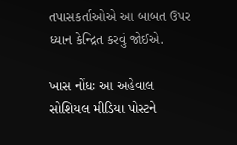તપાસકર્તાઓએ આ બાબત ઉપર ધ્યાન કેન્દ્રિત કરવું જોઈએ.

ખાસ નોંધઃ આ અહેવાલ સોશિયલ મીડિયા પોસ્ટને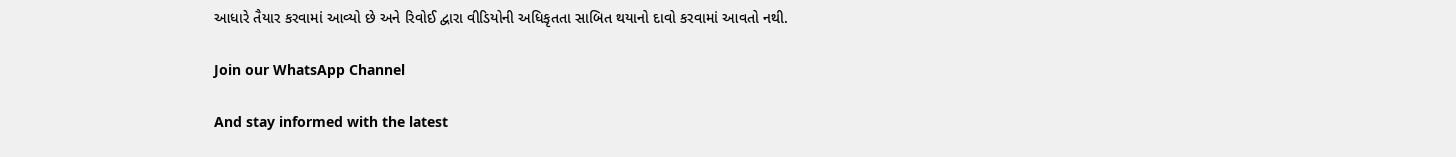આધારે તૈયાર કરવામાં આવ્યો છે અને રિવોઈ દ્વારા વીડિયોની અધિકૃતતા સાબિત થયાનો દાવો કરવામાં આવતો નથી.

Join our WhatsApp Channel

And stay informed with the latest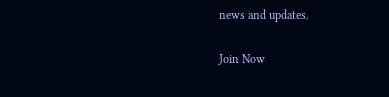news and updates.

Join Now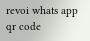revoi whats app qr code